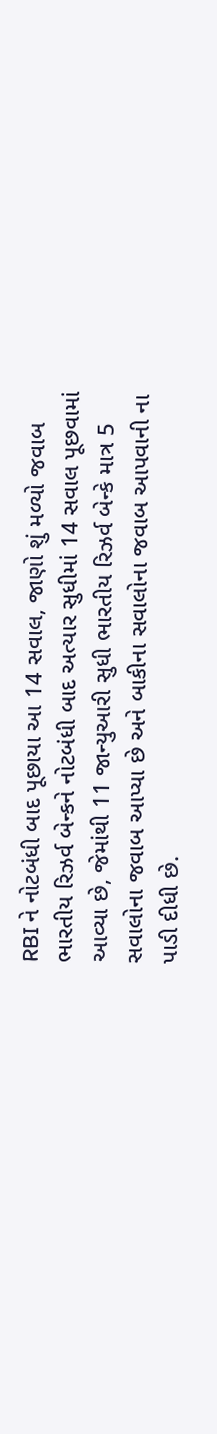RBI ને નોટબંધી બાદ પૂછાયા આ 14 સવાલ, જાણો શું મળ્યો જવાબ
ભારતીય રિઝર્વ બેન્કને નોટબંધી બાદ અત્યાર સુધીમાં 14 સવાલ પૂછવામાં આવ્યા છે, જેમાંથી 11 જાન્યુઆરી સુધી ભારતીય રિઝર્વ બેન્કે માત્ર 5 સવાલોના જવાબ આપ્યા છે અને બાકીના સવાલોના જવાબ આપવાની ના પાડી દીધી છે.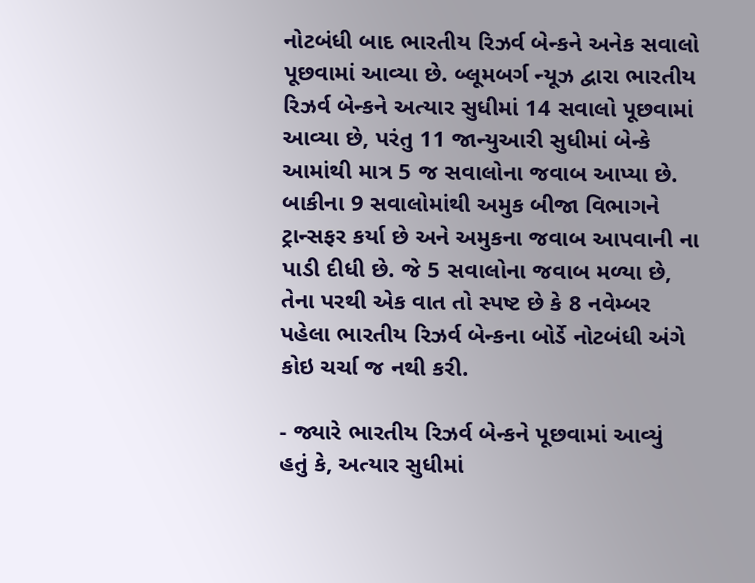નોટબંધી બાદ ભારતીય રિઝર્વ બેન્કને અનેક સવાલો પૂછવામાં આવ્યા છે. બ્લૂમબર્ગ ન્યૂઝ દ્વારા ભારતીય રિઝર્વ બેન્કને અત્યાર સુધીમાં 14 સવાલો પૂછવામાં આવ્યા છે, પરંતુ 11 જાન્યુઆરી સુધીમાં બેન્કે આમાંથી માત્ર 5 જ સવાલોના જવાબ આપ્યા છે. બાકીના 9 સવાલોમાંથી અમુક બીજા વિભાગને ટ્રાન્સફર કર્યા છે અને અમુકના જવાબ આપવાની ના પાડી દીધી છે. જે 5 સવાલોના જવાબ મળ્યા છે, તેના પરથી એક વાત તો સ્પષ્ટ છે કે 8 નવેમ્બર પહેલા ભારતીય રિઝર્વ બેન્કના બોર્ડે નોટબંધી અંગે કોઇ ચર્ચા જ નથી કરી.

- જ્યારે ભારતીય રિઝર્વ બેન્કને પૂછવામાં આવ્યું હતું કે, અત્યાર સુધીમાં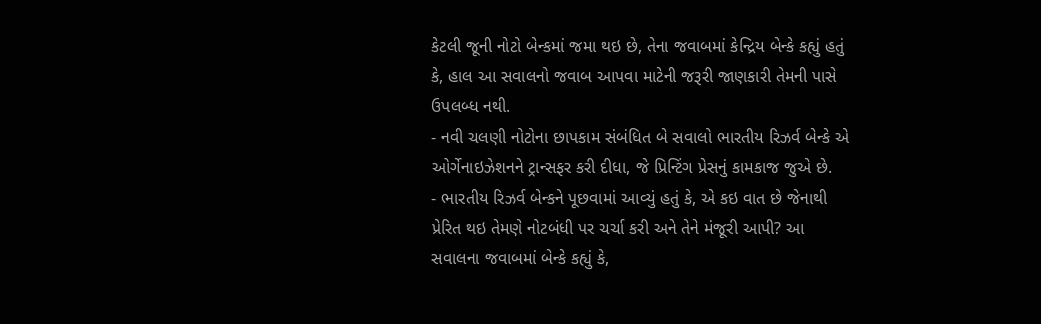કેટલી જૂની નોટો બેન્કમાં જમા થઇ છે, તેના જવાબમાં કેન્દ્રિય બેન્કે કહ્યું હતું કે, હાલ આ સવાલનો જવાબ આપવા માટેની જરૂરી જાણકારી તેમની પાસે ઉપલબ્ધ નથી.
- નવી ચલણી નોટોના છાપકામ સંબંધિત બે સવાલો ભારતીય રિઝર્વ બેન્કે એ ઓર્ગેનાઇઝેશનને ટ્રાન્સફર કરી દીધા, જે પ્રિન્ટિંગ પ્રેસનું કામકાજ જુએ છે.
- ભારતીય રિઝર્વ બેન્કને પૂછવામાં આવ્યું હતું કે, એ કઇ વાત છે જેનાથી પ્રેરિત થઇ તેમણે નોટબંધી પર ચર્ચા કરી અને તેને મંજૂરી આપી? આ સવાલના જવાબમાં બેન્કે કહ્યું કે,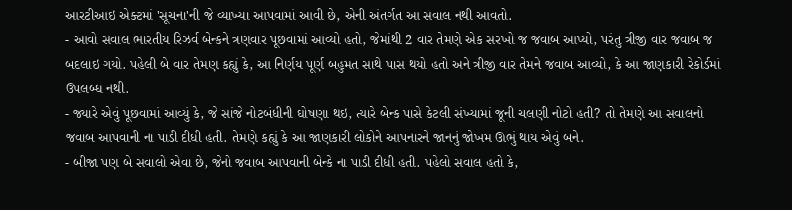આરટીઆઇ એક્ટમાં 'સૂચના'ની જે વ્યાખ્યા આપવામાં આવી છે, એની અંતર્ગત આ સવાલ નથી આવતો.
- આવો સવાલ ભારતીય રિઝર્વ બેન્કને ત્રણવાર પૂછવામાં આવ્યો હતો, જેમાંથી 2 વાર તેમણે એક સરખો જ જવાબ આપ્યો, પરંતુ ત્રીજી વાર જવાબ જ બદલાઇ ગયો. પહેલી બે વાર તેમણ કહ્યું કે, આ નિર્ણય પૂર્ણ બહુમત સાથે પાસ થયો હતો અને ત્રીજી વાર તેમને જવાબ આવ્યો, કે આ જાણકારી રેકોર્ડમાં ઉપલબ્ધ નથી.
- જ્યારે એવું પૂછવામાં આવ્યું કે, જે સાંજે નોટબંધીની ઘોષણા થઇ, ત્યારે બેન્ક પાસે કેટલી સંખ્યામાં જૂની ચલણી નોટો હતી? તો તેમણે આ સવાલનો જવાબ આપવાની ના પાડી દીધી હતી. તેમણે કહ્યું કે આ જાણકારી લોકોને આપનારને જાનનું જોખમ ઊભું થાય એવું બને.
- બીજા પણ બે સવાલો એવા છે, જેનો જવાબ આપવાની બેન્કે ના પાડી દીધી હતી. પહેલો સવાલ હતો કે,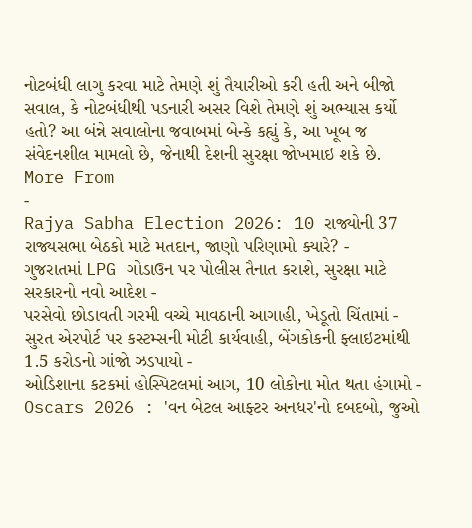નોટબંધી લાગુ કરવા માટે તેમણે શું તૈયારીઓ કરી હતી અને બીજો સવાલ, કે નોટબંધીથી પડનારી અસર વિશે તેમણે શું અભ્યાસ કર્યો હતો? આ બંન્ને સવાલોના જવાબમાં બેન્કે કહ્યું કે, આ ખૂબ જ સંવેદનશીલ મામલો છે, જેનાથી દેશની સુરક્ષા જોખમાઇ શકે છે.
More From
-
Rajya Sabha Election 2026: 10 રાજ્યોની 37 રાજ્યસભા બેઠકો માટે મતદાન, જાણો પરિણામો ક્યારે? -
ગુજરાતમાં LPG ગોડાઉન પર પોલીસ તૈનાત કરાશે, સુરક્ષા માટે સરકારનો નવો આદેશ -
પરસેવો છોડાવતી ગરમી વચ્ચે માવઠાની આગાહી, ખેડૂતો ચિંતામાં -
સુરત એરપોર્ટ પર કસ્ટમ્સની મોટી કાર્યવાહી, બેંગકોકની ફ્લાઇટમાંથી 1.5 કરોડનો ગાંજો ઝડપાયો -
ઓડિશાના કટકમાં હોસ્પિટલમાં આગ, 10 લોકોના મોત થતા હંગામો -
Oscars 2026 : 'વન બેટલ આફ્ટર અનધર'નો દબદબો, જુઓ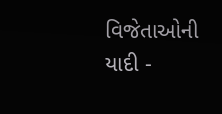વિજેતાઓની યાદી -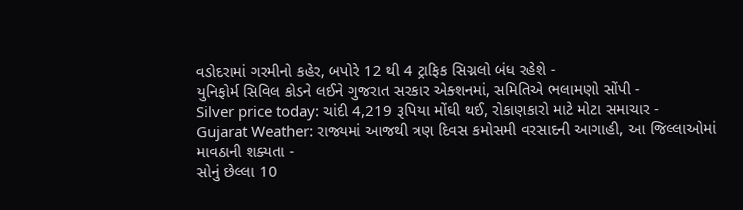વડોદરામાં ગરમીનો કહેર, બપોરે 12 થી 4 ટ્રાફિક સિગ્નલો બંધ રહેશે -
યુનિફોર્મ સિવિલ કોડને લઈને ગુજરાત સરકાર એક્શનમાં, સમિતિએ ભલામણો સોંપી -
Silver price today: ચાંદી 4,219 રૂપિયા મોંઘી થઈ, રોકાણકારો માટે મોટા સમાચાર -
Gujarat Weather: રાજ્યમાં આજથી ત્રણ દિવસ કમોસમી વરસાદની આગાહી, આ જિલ્લાઓમાં માવઠાની શક્યતા -
સોનું છેલ્લા 10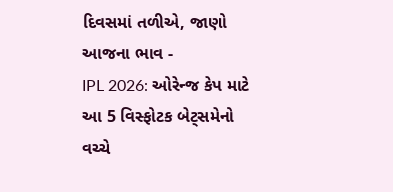દિવસમાં તળીએ, જાણો આજના ભાવ -
IPL 2026: ઓરેન્જ કેપ માટે આ 5 વિસ્ફોટક બેટ્સમેનો વચ્ચે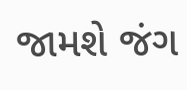જામશે જંગ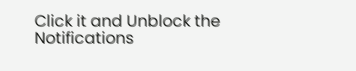Click it and Unblock the Notifications